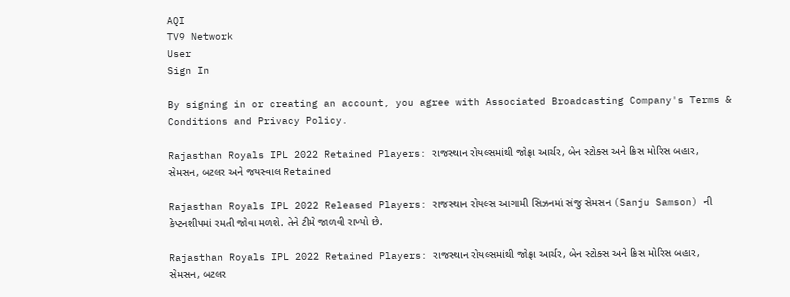AQI
TV9 Network
User
Sign In

By signing in or creating an account, you agree with Associated Broadcasting Company's Terms & Conditions and Privacy Policy.

Rajasthan Royals IPL 2022 Retained Players: રાજસ્થાન રોયલ્સમાંથી જોફ્રા આર્ચર, બેન સ્ટોક્સ અને ક્રિસ મોરિસ બહાર, સેમસન, બટલર અને જયસ્વાલ Retained

Rajasthan Royals IPL 2022 Released Players: રાજસ્થાન રોયલ્સ આગામી સિઝનમાં સંજુ સેમસન (Sanju Samson) ની કેપ્ટનશીપમાં રમતી જોવા મળશે. તેને ટીમે જાળવી રાખ્યો છે.

Rajasthan Royals IPL 2022 Retained Players: રાજસ્થાન રોયલ્સમાંથી જોફ્રા આર્ચર, બેન સ્ટોક્સ અને ક્રિસ મોરિસ બહાર, સેમસન, બટલર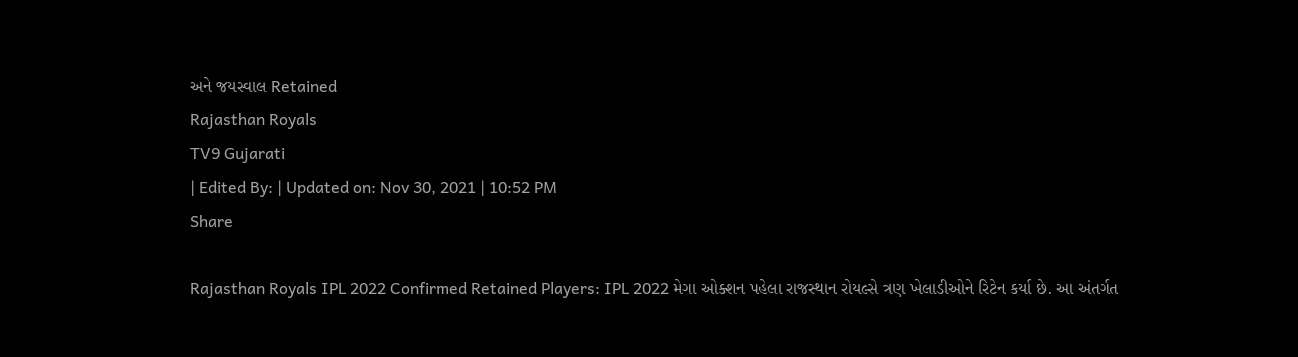અને જયસ્વાલ Retained
Rajasthan Royals
TV9 Gujarati
| Edited By: | Updated on: Nov 30, 2021 | 10:52 PM
Share

Rajasthan Royals IPL 2022 Confirmed Retained Players: IPL 2022 મેગા ઓક્શન પહેલા રાજસ્થાન રોયલ્સે ત્રણ ખેલાડીઓને રિટેન કર્યા છે. આ અંતર્ગત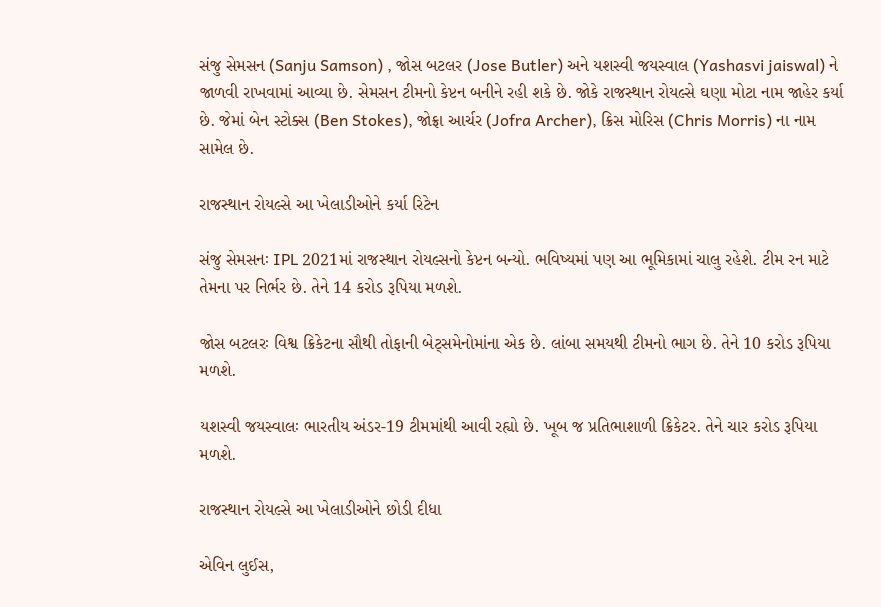સંજુ સેમસન (Sanju Samson) , જોસ બટલર (Jose Butler) અને યશસ્વી જયસ્વાલ (Yashasvi jaiswal) ને જાળવી રાખવામાં આવ્યા છે. સેમસન ટીમનો કેપ્ટન બનીને રહી શકે છે. જોકે રાજસ્થાન રોયલ્સે ઘણા મોટા નામ જાહેર કર્યા છે. જેમાં બેન સ્ટોક્સ (Ben Stokes), જોફ્રા આર્ચર (Jofra Archer), ક્રિસ મોરિસ (Chris Morris) ના નામ સામેલ છે.

રાજસ્થાન રોયલ્સે આ ખેલાડીઓને કર્યા રિટેન

સંજુ સેમસનઃ IPL 2021માં રાજસ્થાન રોયલ્સનો કેપ્ટન બન્યો. ભવિષ્યમાં પણ આ ભૂમિકામાં ચાલુ રહેશે. ટીમ રન માટે તેમના પર નિર્ભર છે. તેને 14 કરોડ રૂપિયા મળશે.

જોસ બટલરઃ વિશ્વ ક્રિકેટના સૌથી તોફાની બેટ્સમેનોમાંના એક છે. લાંબા સમયથી ટીમનો ભાગ છે. તેને 10 કરોડ રૂપિયા મળશે.

યશસ્વી જયસ્વાલઃ ભારતીય અંડર-19 ટીમમાંથી આવી રહ્યો છે. ખૂબ જ પ્રતિભાશાળી ક્રિકેટર. તેને ચાર કરોડ રૂપિયા મળશે.

રાજસ્થાન રોયલ્સે આ ખેલાડીઓને છોડી દીધા

એવિન લુઈસ,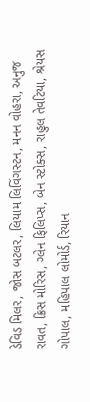ડેવિડ મિલર, જોસ બટલર, લિયામ લિવિંગસ્ટન, મનન વોહરા, અનુજ રાવત, ક્રિસ મોરિસ, ગ્લેન ફિલિપ્સ, બેન સ્ટોક્સ, રાહુલ તેવટિયા, શ્રેયસ ગોપાલ, મહિપાલ લોમોર્ડ, રિયાન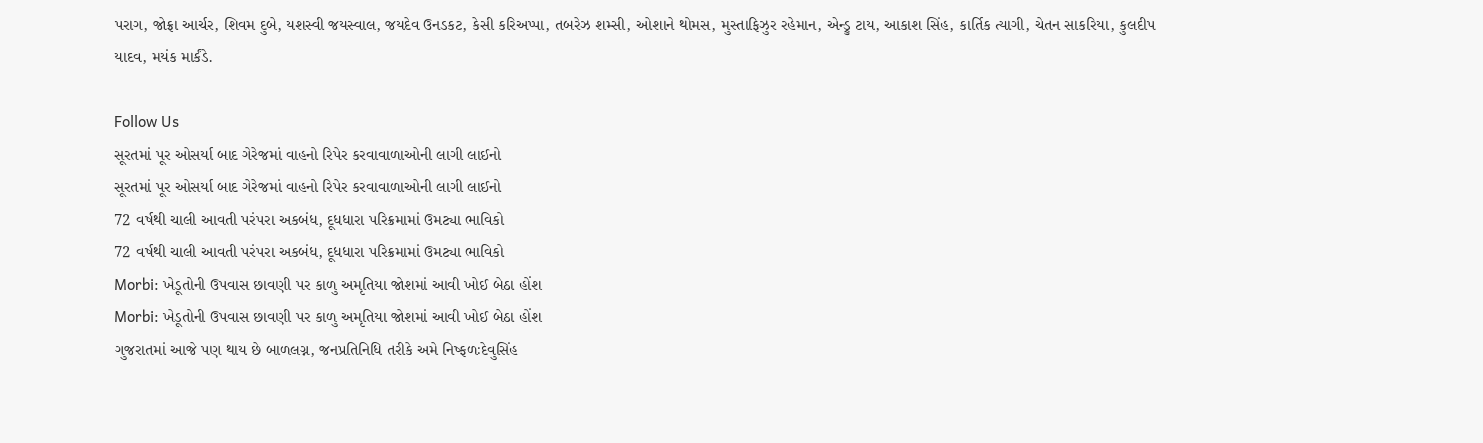પરાગ, જોફ્રા આર્ચર, શિવમ દુબે, યશસ્વી જયસ્વાલ, જયદેવ ઉનડકટ, કેસી કરિઅપ્પા, તબરેઝ શમ્સી, ઓશાને થોમસ, મુસ્તાફિઝુર રહેમાન, એન્ડ્રુ ટાય, આકાશ સિંહ, કાર્તિક ત્યાગી, ચેતન સાકરિયા, કુલદીપ યાદવ, મયંક માર્કંડે.

Follow Us
સૂરતમાં પૂર ઓસર્યા બાદ ગેરેજમાં વાહનો રિપેર કરવાવાળાઓની લાગી લાઈનો
સૂરતમાં પૂર ઓસર્યા બાદ ગેરેજમાં વાહનો રિપેર કરવાવાળાઓની લાગી લાઈનો
72 વર્ષથી ચાલી આવતી પરંપરા અકબંધ, દૂધધારા પરિક્રમામાં ઉમટ્યા ભાવિકો
72 વર્ષથી ચાલી આવતી પરંપરા અકબંધ, દૂધધારા પરિક્રમામાં ઉમટ્યા ભાવિકો
Morbi: ખેડૂતોની ઉપવાસ છાવણી પર કાળુ અમૃતિયા જોશમાં આવી ખોઈ બેઠા હોંશ
Morbi: ખેડૂતોની ઉપવાસ છાવણી પર કાળુ અમૃતિયા જોશમાં આવી ખોઈ બેઠા હોંશ
ગુજરાતમાં આજે પણ થાય છે બાળલગ્ન, જનપ્રતિનિધિ તરીકે અમે નિષ્ફળઃદેવુસિંહ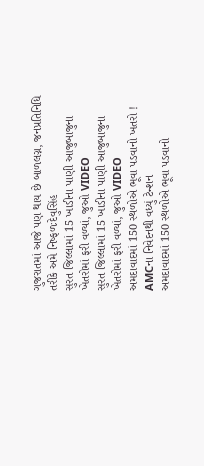ગુજરાતમાં આજે પણ થાય છે બાળલગ્ન, જનપ્રતિનિધિ તરીકે અમે નિષ્ફળઃદેવુસિંહ
સુરત જિલ્લામાં 15 ખાડીના પાણી આજુબાજુના ખેતરોમાં ફરી વળ્યાં, જુઓ VIDEO
સુરત જિલ્લામાં 15 ખાડીના પાણી આજુબાજુના ખેતરોમાં ફરી વળ્યાં, જુઓ VIDEO
અમદાવાદમાં 150 સ્થળોએ ભૂવા પડવાનો ખતરો ! AMCના નિવેદનથી વધ્યું ટેન્શન
અમદાવાદમાં 150 સ્થળોએ ભૂવા પડવાનો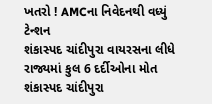ખતરો ! AMCના નિવેદનથી વધ્યું ટેન્શન
શંકાસ્પદ ચાંદીપુરા વાયરસના લીધે રાજ્યમાં કુલ 6 દર્દીઓના મોત
શંકાસ્પદ ચાંદીપુરા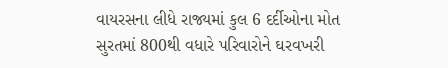વાયરસના લીધે રાજ્યમાં કુલ 6 દર્દીઓના મોત
સુરતમાં 800થી વધારે પરિવારોને ઘરવખરી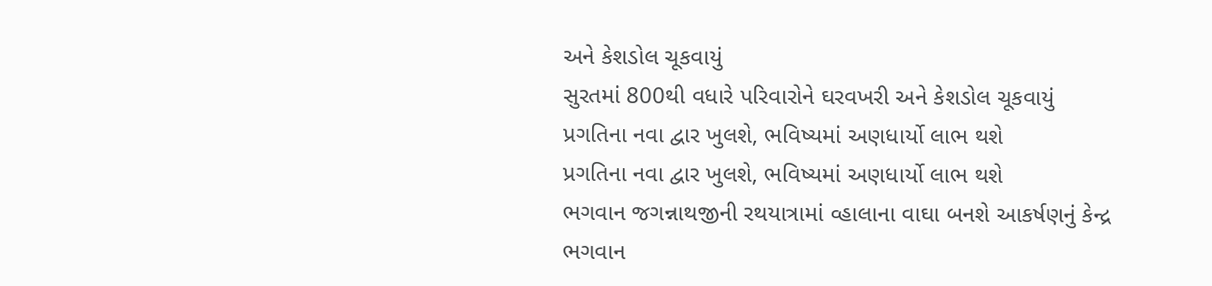અને કેશડોલ ચૂકવાયું
સુરતમાં 800થી વધારે પરિવારોને ઘરવખરી અને કેશડોલ ચૂકવાયું
પ્રગતિના નવા દ્વાર ખુલશે, ભવિષ્યમાં અણધાર્યો લાભ થશે
પ્રગતિના નવા દ્વાર ખુલશે, ભવિષ્યમાં અણધાર્યો લાભ થશે
ભગવાન જગન્નાથજીની રથયાત્રામાં વ્હાલાના વાઘા બનશે આકર્ષણનું કેન્દ્ર
ભગવાન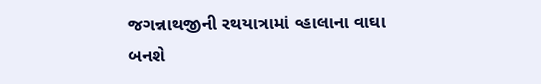જગન્નાથજીની રથયાત્રામાં વ્હાલાના વાઘા બનશે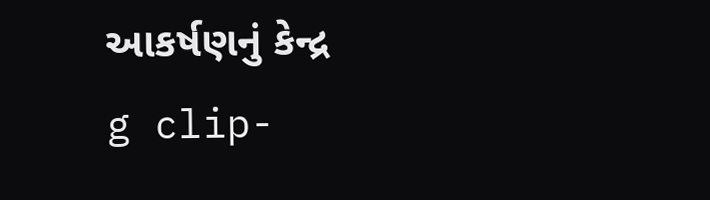આકર્ષણનું કેન્દ્ર
g clip-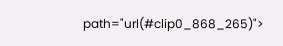path="url(#clip0_868_265)">